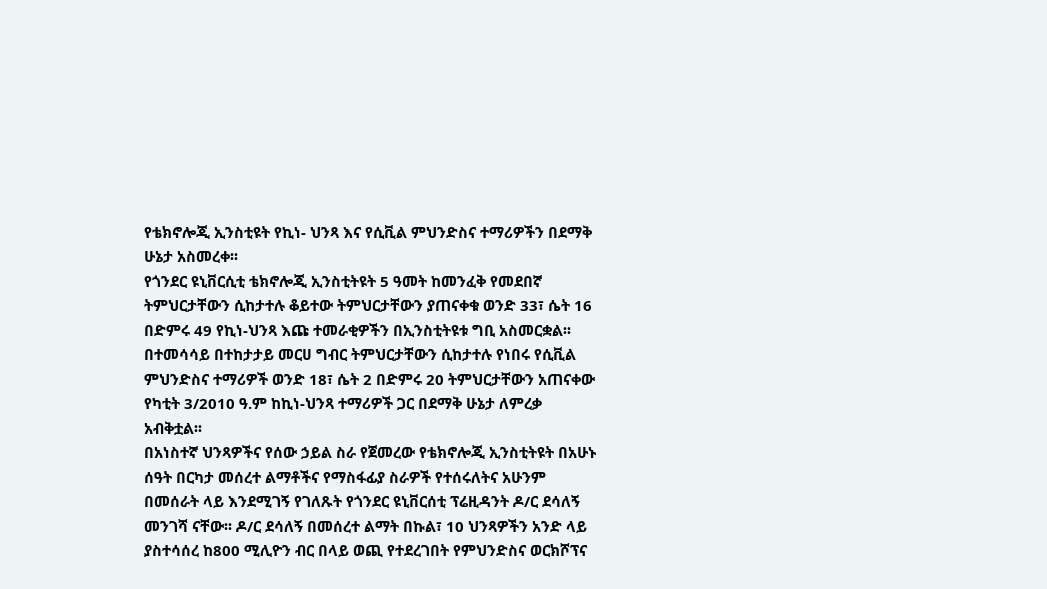የቴክኖሎጂ ኢንስቲዩት የኪነ- ህንጻ እና የሲቪል ምህንድስና ተማሪዎችን በደማቅ ሁኔታ አስመረቀ፡፡
የጎንደር ዩኒቨርሲቲ ቴክኖሎጂ ኢንስቲትዩት 5 ዓመት ከመንፈቅ የመደበኛ ትምህርታቸውን ሲከታተሉ ቆይተው ትምህርታቸውን ያጠናቀቁ ወንድ 33፣ ሴት 16 በድምሩ 49 የኪነ-ህንጻ እጩ ተመራቂዎችን በኢንስቲትዩቱ ግቢ አስመርቋል፡፡ በተመሳሳይ በተከታታይ መርሀ ግብር ትምህርታቸውን ሲከታተሉ የነበሩ የሲቪል ምህንድስና ተማሪዎች ወንድ 18፣ ሴት 2 በድምሩ 20 ትምህርታቸውን አጠናቀው የካቲት 3/2010 ዓ.ም ከኪነ-ህንጻ ተማሪዎች ጋር በደማቅ ሁኔታ ለምረቃ አብቅቷል፡፡
በአነስተኛ ህንጻዎችና የሰው ኃይል ስራ የጀመረው የቴክኖሎጂ ኢንስቲትዩት በአሁኑ ሰዓት በርካታ መሰረተ ልማቶችና የማስፋፊያ ስራዎች የተሰሩለትና አሁንም በመሰራት ላይ እንደሚገኝ የገለጹት የጎንደር ዩኒቨርሰቲ ፕሬዚዳንት ዶ/ር ደሳለኝ መንገሻ ናቸው፡፡ ዶ/ር ደሳለኝ በመሰረተ ልማት በኩል፣ 10 ህንጻዎችን አንድ ላይ ያስተሳሰረ ከ800 ሚሊዮን ብር በላይ ወጪ የተደረገበት የምህንድስና ወርክሾፕና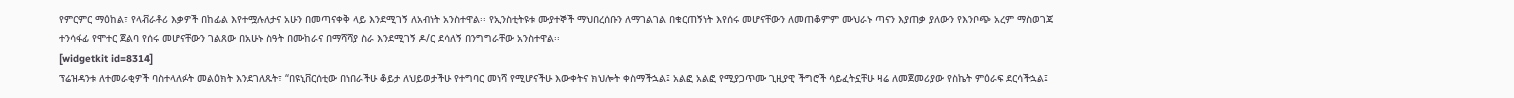የምርምር ማዕከል፣ የላቭራቶሪ እቃዎች በከፊል እየተሟሉለታና አሁን በመጣናቀቅ ላይ እንደሚገኝ ለአብነት አንስተዋል፡፡ የኢንስቲትዩቱ ሙያተኞች ማህበረሰቡን ለማገልገል በቁርጠኝነት እየሰሩ መሆናቸውን ለመጠቆምም ሙህራኑ ጣናን እያጠቃ ያለውን የእንቦጭ አረም ማስወገጃ ተንሳፋፊ የሞተር ጀልባ የሰሩ መሆናቸውን ገልጸው በአሁኑ ስዓት በሙከራና በማሻሻያ ስራ እንደሚገኝ ዶ/ር ደሳለኝ በንግግራቸው አንስተዋል፡፡
[widgetkit id=8314]
ፕሬዝዳንቱ ለተመራቂዎች ባስተላለፉት መልዕክት እንደገለጹት፣ “በዩኒቨርሰቲው በነበራችሁ ቆይታ ለህይወታችሁ የተግባር መነሻ የሚሆናችሁ እውቀትና ክህሎት ቀስማችኋል፤ አልፎ አልፎ የሚያጋጥሙ ጊዚያዊ ችግሮች ሳይፈትኗቸሁ ዛሬ ለመጀመሪያው የስኬት ምዕራፍ ደርሳችኋል፤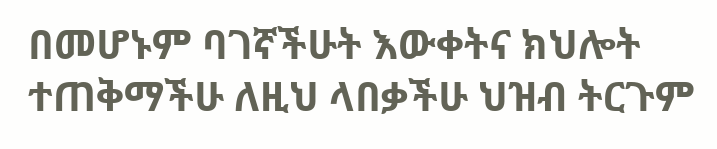በመሆኑም ባገኛችሁት እውቀትና ክህሎት ተጠቅማችሁ ለዚህ ላበቃችሁ ህዝብ ትርጉም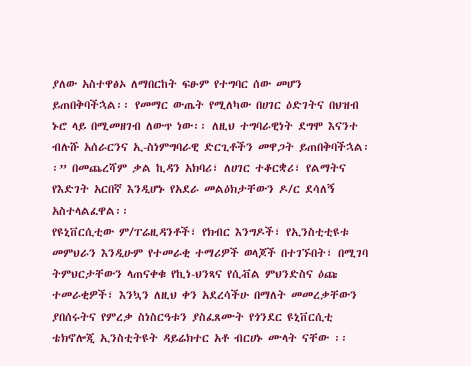ያለው አስተዋፅኦ ለማበርከት ፍፁም የተግባር ሰው መሆን ይጠበቅባችኋል፡፡ የመማር ውጤት የሚለካው በሀገር ዕድገትና በህዝብ ኑሮ ላይ በሚመዘገብ ለውጥ ነው፡፡ ለዚህ ተግባራዊነት ደግሞ እናንተ ብሉሹ አሰራርንና ኢ-ስነምግባራዊ ድርጊቶችን መዋጋት ይጠበቅባችኋል፡፡” በመጨረሻም ቃል ኪዳን አክባሪ፣ ለሀገር ተቆርቋሪ፣ የልማትና የእድገት አርበኛ እንዲሆኑ የአደራ መልዕክታቸውን ዶ/ር ደሳለኝ አስተላልፈዋል፡፡
የዩኒቨርሲቲው ም/ፐሬዚዳንቶች፣ የክብር እንግዶች፣ የኢንስቲቲዩቱ መምህራን እንዲሁም የተመራቂ ተማሪዎች ወላጆች በተገኙበት፣ በሚገባ ትምህርታቸውን ላጠናቀቁ የኪነ-ህንጻና የሲቭል ምህንድስና ዕጩ ተመራቂዎች፣ እንኳን ለዚህ ቀን አደረሳችሁ በማለት መመረቃቸውን ያበሰሩትና የምረቃ ስነስርዓቱን ያስፈጸሙት የጎንደር ዩኒቨርሲቲ ቴክኖሎጂ ኢንስቲትዩት ዳይሬክተር አቶ ብርሀኑ ሙላት ናቸው ፡፡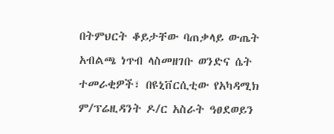በትምህርት ቆይታቸው ባጠቃላይ ውጤት አብልጫ ነጥብ ላስመዘገቡ ወንድና ሴት ተመራቂዎች፣ በዩኒቨርሲቲው የአካዳሚክ ም/ፕሬዚዳንት ዶ/ር አስራት ዓፀደወይን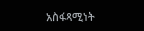አስፋጻሚነት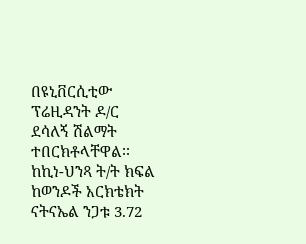በዩኒቨርሲቲው ፕሬዚዳንት ዶ/ር ደሳለኝ ሽልማት ተበርክቶላቸዋል፡፡ ከኪነ-ህንጻ ት/ት ክፍል ከወንዶች አርክቴክት ናትናኤል ንጋቱ 3.72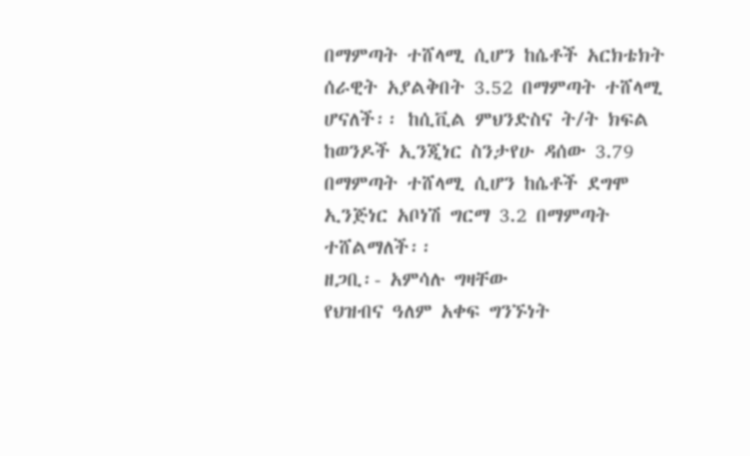በማምጣት ተሸላሚ ሲሆን ከሴቶች አርክቴክት ሰራዊት አያልቅበት 3.52 በማምጣት ተሸላሚ ሆናለች፡፡ ከሲቪል ምህንድስና ት/ት ክፍል ከወንዶች ኢንጂነር ስንታየሁ ዳሰው 3.79 በማምጣት ተሸላሚ ሲሆን ከሴቶች ደግሞ ኢንጅነር አቦነሽ ግርማ 3.2 በማምጣት ተሸልማለች፡፡
ዘጋቢ፡- አምሳሉ ግዛቸው
የህዝብና ዓለም አቀፍ ግንኙነት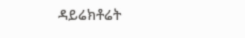ዳይሬክቶሬት